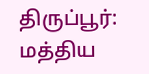திருப்பூர்: மத்திய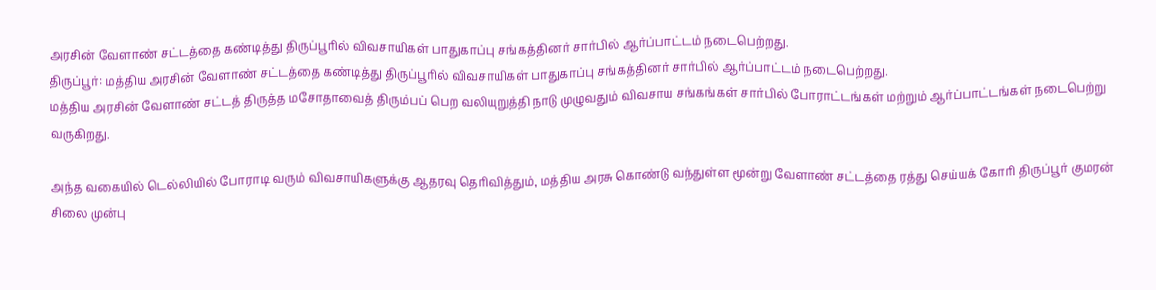அரசின் வேளாண் சட்டத்தை கண்டித்து திருப்பூரில் விவசாயிகள் பாதுகாப்பு சங்கத்தினர் சார்பில் ஆர்ப்பாட்டம் நடைபெற்றது.
திருப்பூர்: மத்திய அரசின் வேளாண் சட்டத்தை கண்டித்து திருப்பூரில் விவசாயிகள் பாதுகாப்பு சங்கத்தினர் சார்பில் ஆர்ப்பாட்டம் நடைபெற்றது.
மத்திய அரசின் வேளாண் சட்டத் திருத்த மசோதாவைத் திரும்பப் பெற வலியுறுத்தி நாடு முழுவதும் விவசாய சங்கங்கள் சார்பில் போராட்டங்கள் மற்றும் ஆர்ப்பாட்டங்கள் நடைபெற்று வருகிறது.

அந்த வகையில் டெல்லியில் போராடி வரும் விவசாயிகளுக்கு ஆதரவு தெரிவித்தும், மத்திய அரசு கொண்டு வந்துள்ள மூன்று வேளாண் சட்டத்தை ரத்து செய்யக் கோரி திருப்பூர் குமரன் சிலை முன்பு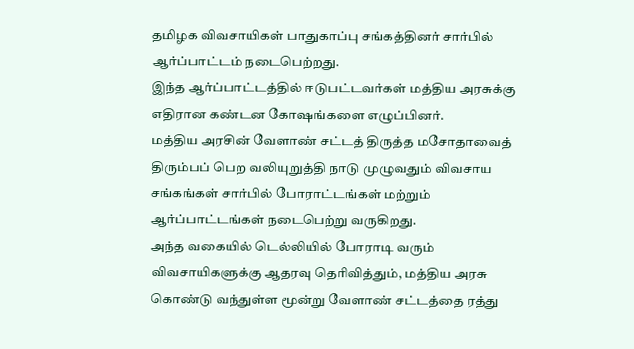தமிழக விவசாயிகள் பாதுகாப்பு சங்கத்தினர் சார்பில் ஆர்ப்பாட்டம் நடைபெற்றது.
இந்த ஆர்ப்பாட்டத்தில் ஈடுபட்டவர்கள் மத்திய அரசுக்கு எதிரான கண்டன கோஷங்களை எழுப்பினர்.
மத்திய அரசின் வேளாண் சட்டத் திருத்த மசோதாவைத் திரும்பப் பெற வலியுறுத்தி நாடு முழுவதும் விவசாய சங்கங்கள் சார்பில் போராட்டங்கள் மற்றும் ஆர்ப்பாட்டங்கள் நடைபெற்று வருகிறது.
அந்த வகையில் டெல்லியில் போராடி வரும் விவசாயிகளுக்கு ஆதரவு தெரிவித்தும், மத்திய அரசு கொண்டு வந்துள்ள மூன்று வேளாண் சட்டத்தை ரத்து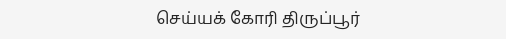செய்யக் கோரி திருப்பூர்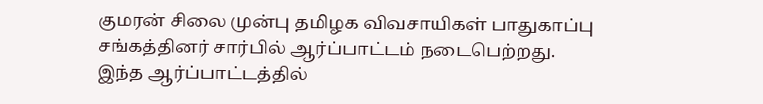குமரன் சிலை முன்பு தமிழக விவசாயிகள் பாதுகாப்பு சங்கத்தினர் சார்பில் ஆர்ப்பாட்டம் நடைபெற்றது.
இந்த ஆர்ப்பாட்டத்தில்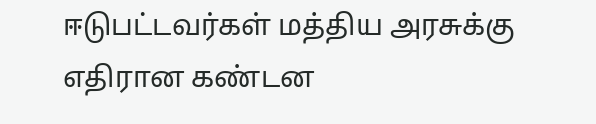ஈடுபட்டவர்கள் மத்திய அரசுக்கு எதிரான கண்டன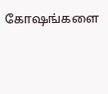கோஷங்களை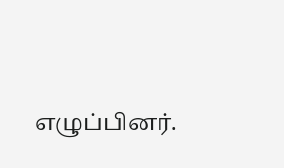எழுப்பினர்.